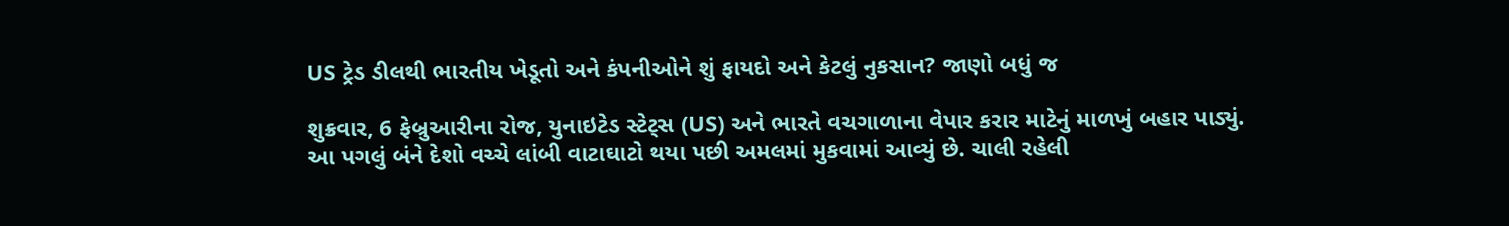US ટ્રેડ ડીલથી ભારતીય ખેડૂતો અને કંપનીઓને શું ફાયદો અને કેટલું નુકસાન? જાણો બધું જ

શુક્રવાર, 6 ફેબ્રુઆરીના રોજ, યુનાઇટેડ સ્ટેટ્સ (US) અને ભારતે વચગાળાના વેપાર કરાર માટેનું માળખું બહાર પાડ્યું. આ પગલું બંને દેશો વચ્ચે લાંબી વાટાઘાટો થયા પછી અમલમાં મુકવામાં આવ્યું છે. ચાલી રહેલી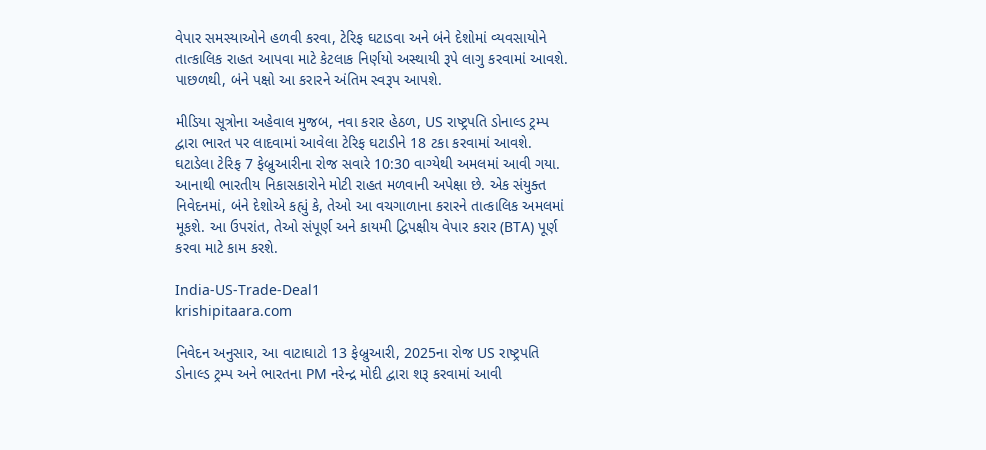વેપાર સમસ્યાઓને હળવી કરવા, ટેરિફ ઘટાડવા અને બંને દેશોમાં વ્યવસાયોને તાત્કાલિક રાહત આપવા માટે કેટલાક નિર્ણયો અસ્થાયી રૂપે લાગુ કરવામાં આવશે. પાછળથી, બંને પક્ષો આ કરારને અંતિમ સ્વરૂપ આપશે.

મીડિયા સૂત્રોના અહેવાલ મુજબ, નવા કરાર હેઠળ, US રાષ્ટ્રપતિ ડોનાલ્ડ ટ્રમ્પ દ્વારા ભારત પર લાદવામાં આવેલા ટેરિફ ઘટાડીને 18 ટકા કરવામાં આવશે. ઘટાડેલા ટેરિફ 7 ફેબ્રુઆરીના રોજ સવારે 10:30 વાગ્યેથી અમલમાં આવી ગયા. આનાથી ભારતીય નિકાસકારોને મોટી રાહત મળવાની અપેક્ષા છે. એક સંયુક્ત નિવેદનમાં, બંને દેશોએ કહ્યું કે, તેઓ આ વચગાળાના કરારને તાત્કાલિક અમલમાં મૂકશે. આ ઉપરાંત, તેઓ સંપૂર્ણ અને કાયમી દ્વિપક્ષીય વેપાર કરાર (BTA) પૂર્ણ કરવા માટે કામ કરશે.

India-US-Trade-Deal1
krishipitaara.com

નિવેદન અનુસાર, આ વાટાઘાટો 13 ફેબ્રુઆરી, 2025ના રોજ US રાષ્ટ્રપતિ ડોનાલ્ડ ટ્રમ્પ અને ભારતના PM નરેન્દ્ર મોદી દ્વારા શરૂ કરવામાં આવી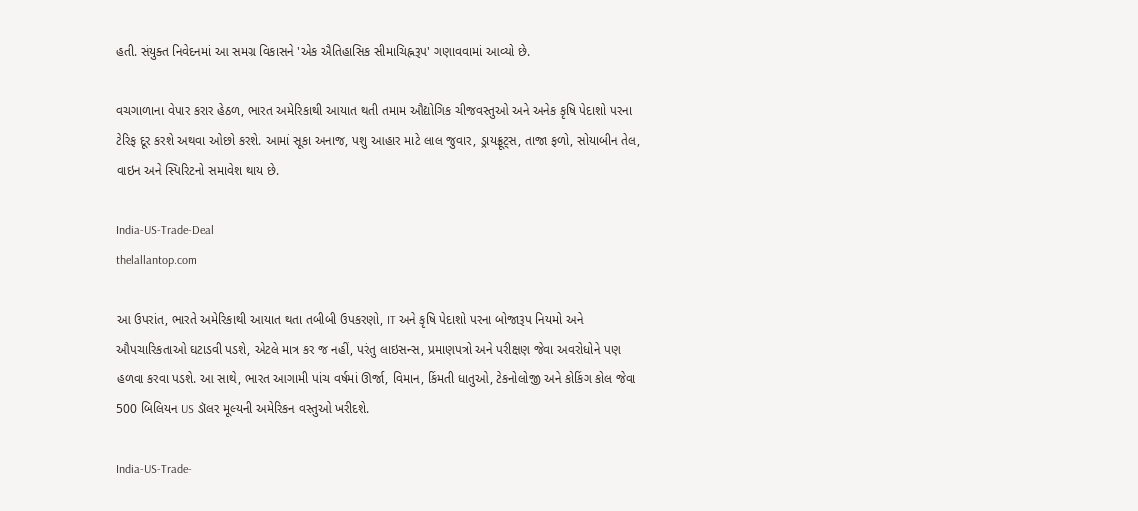હતી. સંયુક્ત નિવેદનમાં આ સમગ્ર વિકાસને 'એક ઐતિહાસિક સીમાચિહ્નરૂપ' ગણાવવામાં આવ્યો છે.

વચગાળાના વેપાર કરાર હેઠળ, ભારત અમેરિકાથી આયાત થતી તમામ ઔદ્યોગિક ચીજવસ્તુઓ અને અનેક કૃષિ પેદાશો પરના ટેરિફ દૂર કરશે અથવા ઓછો કરશે. આમાં સૂકા અનાજ, પશુ આહાર માટે લાલ જુવાર, ડ્રાયફ્રૂટ્સ, તાજા ફળો, સોયાબીન તેલ, વાઇન અને સ્પિરિટનો સમાવેશ થાય છે.

India-US-Trade-Deal
thelallantop.com

આ ઉપરાંત, ભારતે અમેરિકાથી આયાત થતા તબીબી ઉપકરણો, IT અને કૃષિ પેદાશો પરના બોજારૂપ નિયમો અને ઔપચારિકતાઓ ઘટાડવી પડશે, એટલે માત્ર કર જ નહીં, પરંતુ લાઇસન્સ, પ્રમાણપત્રો અને પરીક્ષણ જેવા અવરોધોને પણ હળવા કરવા પડશે. આ સાથે, ભારત આગામી પાંચ વર્ષમાં ઊર્જા, વિમાન, કિંમતી ધાતુઓ, ટેકનોલોજી અને કોકિંગ કોલ જેવા 500 બિલિયન US ડૉલર મૂલ્યની અમેરિકન વસ્તુઓ ખરીદશે.

India-US-Trade-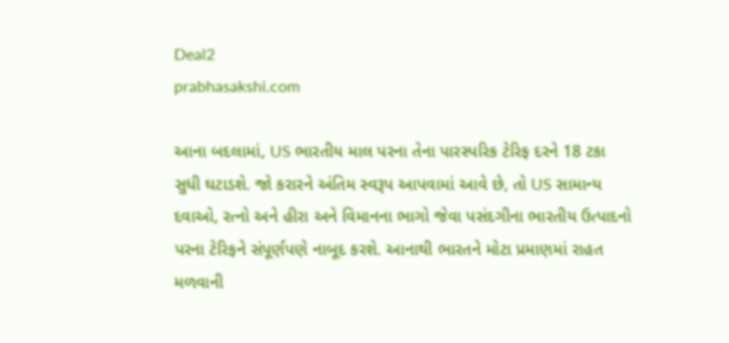Deal2
prabhasakshi.com

આના બદલામાં, US ભારતીય માલ પરના તેના પારસ્પરિક ટેરિફ દરને 18 ટકા સુધી ઘટાડશે. જો કરારને અંતિમ સ્વરૂપ આપવામાં આવે છે, તો US સામાન્ય દવાઓ, રત્નો અને હીરા અને વિમાનના ભાગો જેવા પસંદગીના ભારતીય ઉત્પાદનો પરના ટેરિફને સંપૂર્ણપણે નાબૂદ કરશે. આનાથી ભારતને મોટા પ્રમાણમાં રાહત મળવાની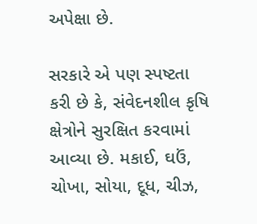અપેક્ષા છે.

સરકારે એ પણ સ્પષ્ટતા કરી છે કે, સંવેદનશીલ કૃષિ ક્ષેત્રોને સુરક્ષિત કરવામાં આવ્યા છે. મકાઈ, ઘઉં, ચોખા, સોયા, દૂધ, ચીઝ,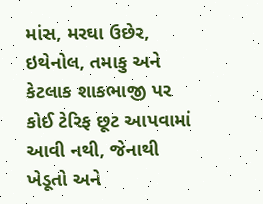માંસ, મરઘા ઉછેર, ઇથેનોલ, તમાકુ અને કેટલાક શાકભાજી પર કોઈ ટેરિફ છૂટ આપવામાં આવી નથી, જેનાથી ખેડૂતો અને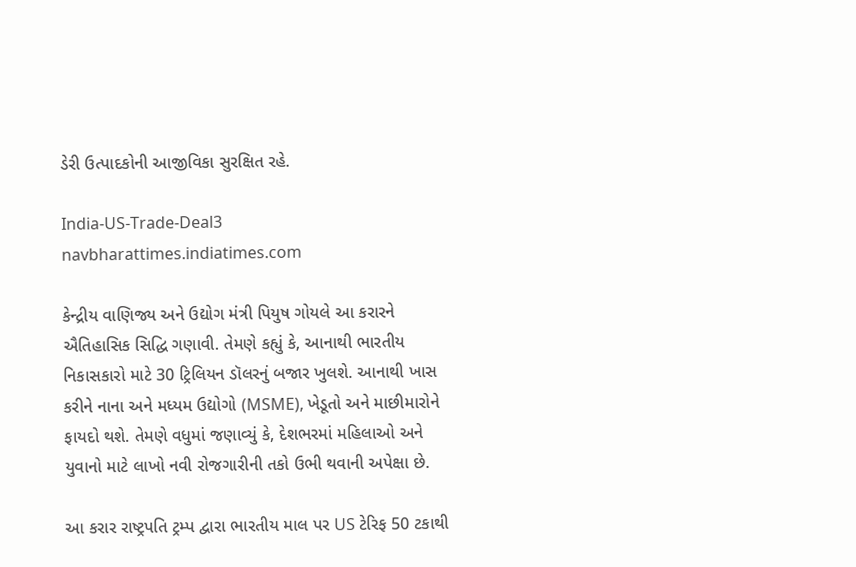ડેરી ઉત્પાદકોની આજીવિકા સુરક્ષિત રહે.

India-US-Trade-Deal3
navbharattimes.indiatimes.com

કેન્દ્રીય વાણિજ્ય અને ઉદ્યોગ મંત્રી પિયુષ ગોયલે આ કરારને ઐતિહાસિક સિદ્ધિ ગણાવી. તેમણે કહ્યું કે, આનાથી ભારતીય નિકાસકારો માટે 30 ટ્રિલિયન ડૉલરનું બજાર ખુલશે. આનાથી ખાસ કરીને નાના અને મધ્યમ ઉદ્યોગો (MSME), ખેડૂતો અને માછીમારોને ફાયદો થશે. તેમણે વધુમાં જણાવ્યું કે, દેશભરમાં મહિલાઓ અને યુવાનો માટે લાખો નવી રોજગારીની તકો ઉભી થવાની અપેક્ષા છે.

આ કરાર રાષ્ટ્રપતિ ટ્રમ્પ દ્વારા ભારતીય માલ પર US ટેરિફ 50 ટકાથી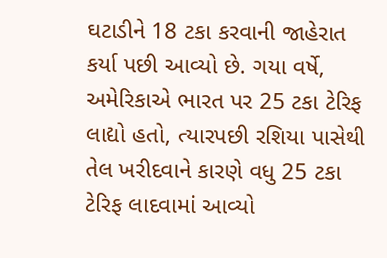ઘટાડીને 18 ટકા કરવાની જાહેરાત કર્યા પછી આવ્યો છે. ગયા વર્ષે, અમેરિકાએ ભારત પર 25 ટકા ટેરિફ લાદ્યો હતો, ત્યારપછી રશિયા પાસેથી તેલ ખરીદવાને કારણે વધુ 25 ટકા ટેરિફ લાદવામાં આવ્યો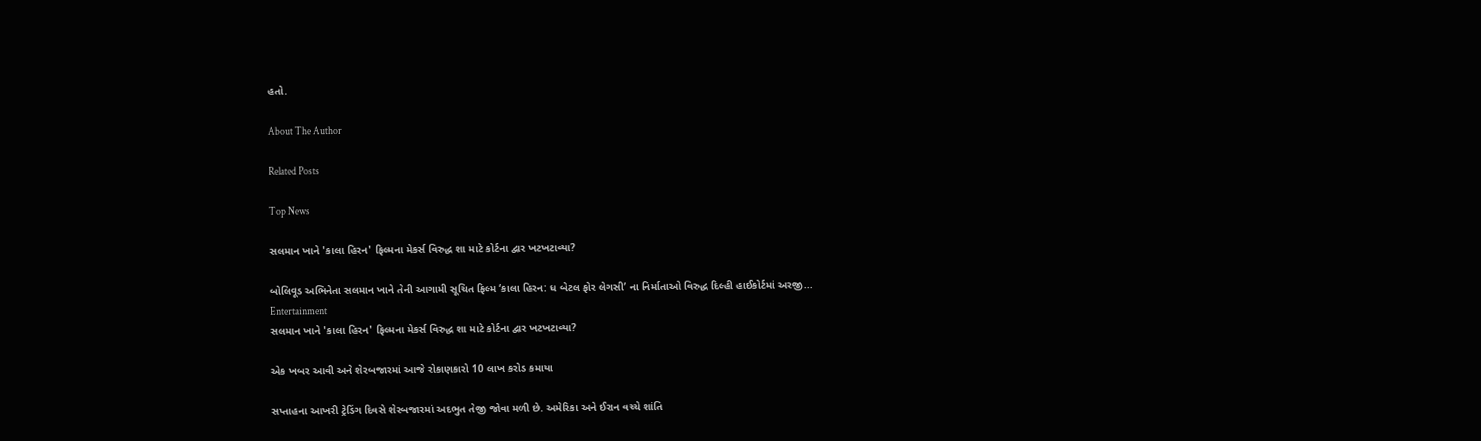હતો.

About The Author

Related Posts

Top News

સલમાન ખાને 'કાલા હિરન' ફિલ્મના મેકર્સ વિરુદ્ધ શા માટે કોર્ટના દ્વાર ખટખટાવ્યા?

બોલિવૂડ અભિનેતા સલમાન ખાને તેની આગામી સૂચિત ફિલ્મ ‘કાલા હિરન: ધ બેટલ ફોર લેગસી’ ના નિર્માતાઓ વિરુદ્ધ દિલ્હી હાઈકોર્ટમાં અરજી...
Entertainment
સલમાન ખાને 'કાલા હિરન' ફિલ્મના મેકર્સ વિરુદ્ધ શા માટે કોર્ટના દ્વાર ખટખટાવ્યા?

એક ખબર આવી અને શેરબજારમાં આજે રોકાણકારો 10 લાખ કરોડ કમાયા

સપ્તાહના આખરી ટ્રેડિંગ દિવસે શેરબજારમાં અદભુત તેજી જોવા મળી છે. અમેરિકા અને ઈરાન વચ્ચે શાંતિ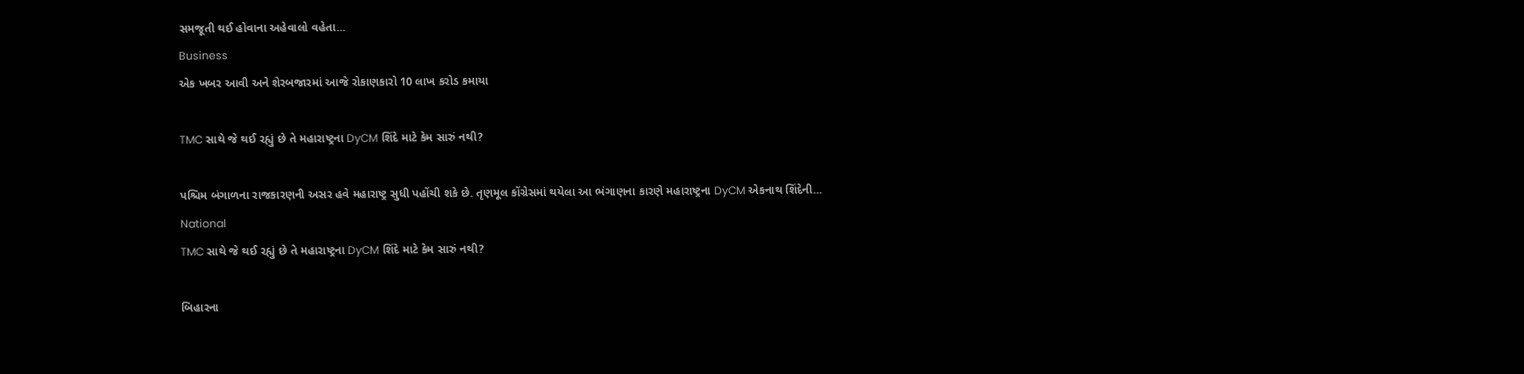સમજૂતી થઈ હોવાના અહેવાલો વહેતા...
Business
એક ખબર આવી અને શેરબજારમાં આજે રોકાણકારો 10 લાખ કરોડ કમાયા

TMC સાથે જે થઈ રહ્યું છે તે મહારાષ્ટ્રના DyCM શિંદે માટે કેમ સારું નથી?

પશ્ચિમ બંગાળના રાજકારણની અસર હવે મહારાષ્ટ્ર સુધી પહોંચી શકે છે. તૃણમૂલ કોંગ્રેસમાં થયેલા આ ભંગાણના કારણે મહારાષ્ટ્રના DyCM એકનાથ શિંદેની...
National
TMC સાથે જે થઈ રહ્યું છે તે મહારાષ્ટ્રના DyCM શિંદે માટે કેમ સારું નથી?

બિહારના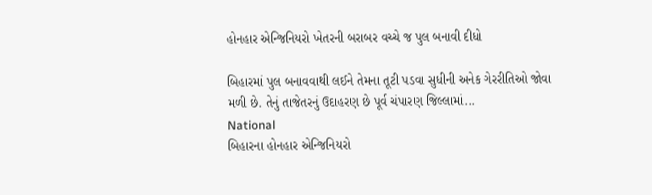હોનહાર એન્જિનિયરો ખેતરની બરાબર વચ્ચે જ પુલ બનાવી દીધો

બિહારમાં પુલ બનાવવાથી લઈને તેમના તૂટી પડવા સુધીની અનેક ગેરરીતિઓ જોવા મળી છે. તેનું તાજેતરનું ઉદાહરણ છે પૂર્વ ચંપારણ જિલ્લામાં...
National
બિહારના હોનહાર એન્જિનિયરો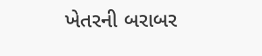ખેતરની બરાબર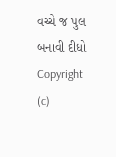વચ્ચે જ પુલ બનાવી દીધો
Copyright (c)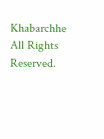Khabarchhe All Rights Reserved.